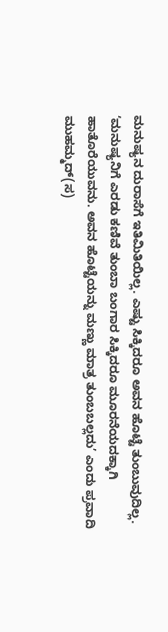ಮನುಷ್ಯನ ದುರಾಸೆಗೆ ಇತಿಮಿತಿಯಿಲ್ಲ. ಎಷ್ಟು ಸಿಕ್ಕಿದರೂ ಅವನ ಹೊಟ್ಟೆ ತುಂಬುವುದಿಲ್ಲ. ‘ಮನುಷ್ಯನಿಗೆ ಎರಡು ಕಣಿವೆ ತುಂಬಾ ಬಂಗಾರ ಸಿಕ್ಕಿದರೂ ಮೂರನೆಯದಕ್ಕಾಗಿ ಹಾತೊರೆಯುವನು. ಅವನ ಹೊಟ್ಟೆಯನ್ನು ಮಣ್ಣು ಮಾತ್ರ ತುಂಬಬಲ್ಲದು’ ಎಂದು ಪ್ರವಾದಿ ಮುಹಮ್ಮದ್(ಸ)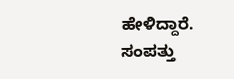ಹೇಳಿದ್ದಾರೆ. ಸಂಪತ್ತು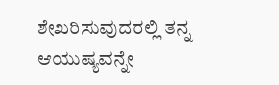ಶೇಖರಿಸುವುದರಲ್ಲಿ ತನ್ನ ಆಯುಷ್ಯವನ್ನೇ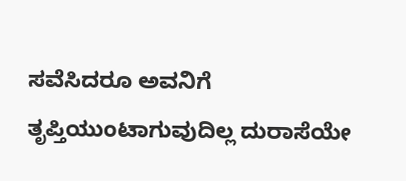ಸವೆಸಿದರೂ ಅವನಿಗೆ ತೃಪ್ತಿಯುಂಟಾಗುವುದಿಲ್ಲ ದುರಾಸೆಯೇ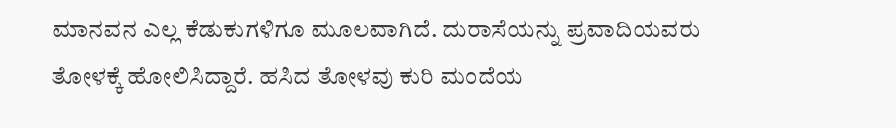ಮಾನವನ ಎಲ್ಲ ಕೆಡುಕುಗಳಿಗೂ ಮೂಲವಾಗಿದೆ. ದುರಾಸೆಯನ್ನು ಪ್ರವಾದಿಯವರು ತೋಳಕ್ಕೆ ಹೋಲಿಸಿದ್ದಾರೆ. ಹಸಿದ ತೋಳವು ಕುರಿ ಮಂದೆಯ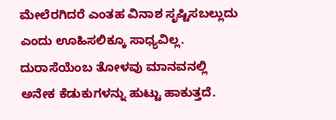ಮೇಲೆರಗಿದರೆ ಎಂತಹ ವಿನಾಶ ಸೃಷ್ಟಿಸಬಲ್ಲುದು ಎಂದು ಊಹಿಸಲಿಕ್ಕೂ ಸಾಧ್ಯವಿಲ್ಲ. ದುರಾಸೆಯೆಂಬ ತೋಳವು ಮಾನವನಲ್ಲಿ ಅನೇಕ ಕೆಡುಕುಗಳನ್ನು ಹುಟ್ಟು ಹಾಕುತ್ತದೆ.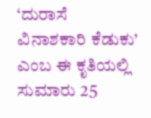‘ದುರಾಸೆ ವಿನಾಶಕಾರಿ ಕೆಡುಕು’ ಎಂಬ ಈ ಕೃತಿಯಲ್ಲಿ ಸುಮಾರು 25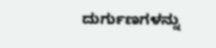ದುರ್ಗುಣಗಳನ್ನು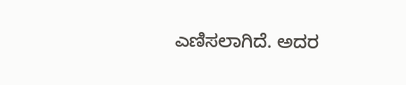ಎಣಿಸಲಾಗಿದೆ. ಅದರ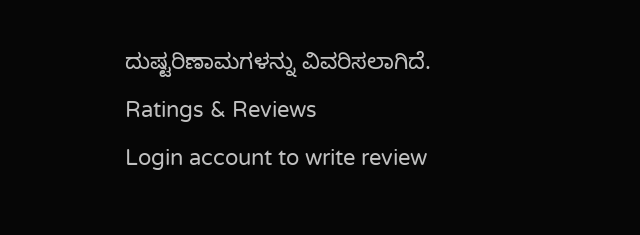ದುಷ್ಟರಿಣಾಮಗಳನ್ನು ವಿವರಿಸಲಾಗಿದೆ.
Ratings & Reviews
Login account to write review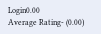Login0.00
Average Rating- (0.00)